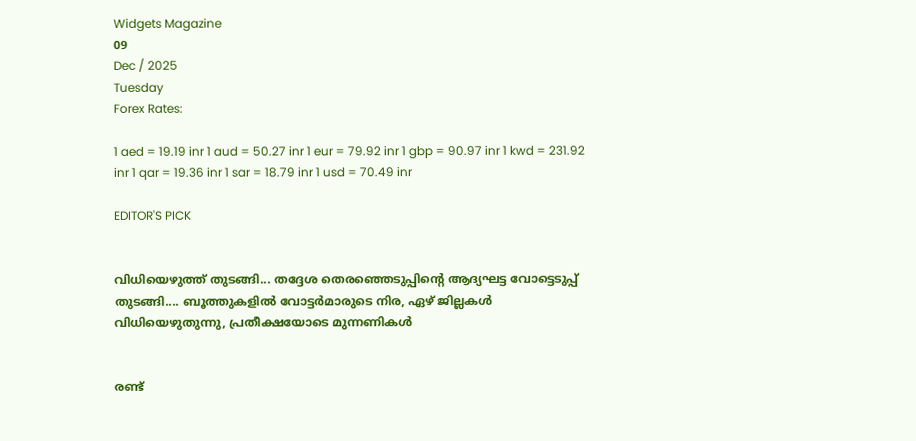Widgets Magazine
09
Dec / 2025
Tuesday
Forex Rates:

1 aed = 19.19 inr 1 aud = 50.27 inr 1 eur = 79.92 inr 1 gbp = 90.97 inr 1 kwd = 231.92 inr 1 qar = 19.36 inr 1 sar = 18.79 inr 1 usd = 70.49 inr

EDITOR'S PICK


വിധിയെഴുത്ത് തുടങ്ങി... തദ്ദേശ തെരഞ്ഞെടുപ്പിന്റെ ആദ്യഘട്ട വോട്ടെടുപ്പ് തുടങ്ങി.... ബൂത്തുകളിൽ വോട്ടർമാരുടെ നിര, ഏഴ് ജില്ലകൾ വിധിയെഴുതുന്നു, പ്രതീക്ഷയോടെ മുന്നണികൾ


രണ്ട്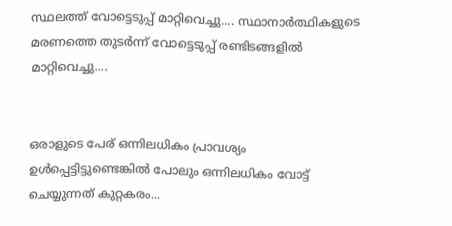സ്ഥലത്ത് വോട്ടെടുപ്പ് മാറ്റിവെച്ചു.... സ്ഥാനാർത്ഥികളുടെ മരണത്തെ തുടർന്ന് വോട്ടെടുപ്പ് രണ്ടിടങ്ങളിൽ മാറ്റിവെച്ചു....


ഒരാളുടെ പേര് ഒന്നിലധികം പ്രാവശ്യം ഉൾപ്പെട്ടിട്ടുണ്ടെങ്കിൽ പോലും ഒന്നിലധികം വോട്ട് ചെയ്യുന്നത് കുറ്റകരം...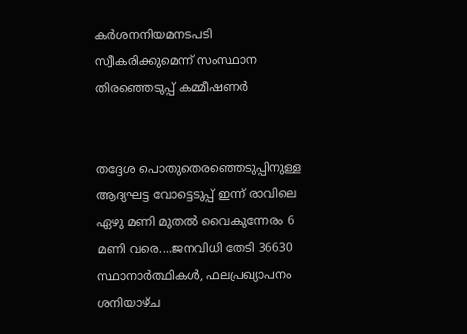കർശനനിയമനടപടി സ്വീകരിക്കുമെന്ന് സംസ്ഥാന തിരഞ്ഞെടുപ്പ് കമ്മീഷണർ


തദ്ദേശ പൊതുതെരഞ്ഞെടുപ്പിനുള്ള ആദ്യഘട്ട വോട്ടെടുപ്പ് ഇന്ന് രാവിലെ ഏഴു മണി മുതൽ വൈകുന്നേരം 6 മണി വരെ....ജനവിധി തേടി 36630 സ്ഥാനാർത്ഥികൾ, ഫലപ്രഖ്യാപനം ശനിയാഴ്ച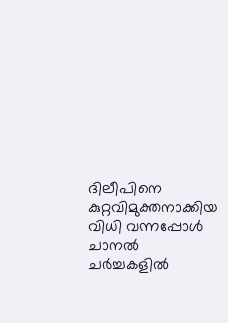ദിലീപിനെ കുറ്റവിമുക്തനാക്കിയ വിധി വന്നപ്പോൾ ചാനൽ ചർച്ചകളിൽ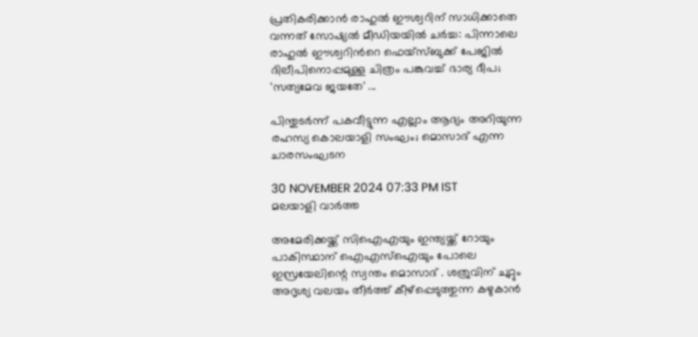പ്രതികരിക്കാൻ രാഹുൽ ഈശ്വറിന് സാധിക്കാതെ വന്നത് സോഷ്യൽ മീഡിയയിൽ ചർച്ച: പിന്നാലെ രാഹുല്‍ ഈശ്വറിന്‍റെ ഫെയ്സ്ബുക്ക് പേജിൽ ദിലീപിനൊപ്പമുള്ള ചിത്രം പങ്കുവച്ച് ഭാര്യ ദീപ; 'സത്യമേവ ജയതേ' ...

പിന്തുടര്‍ന്ന് പകവീട്ടുന്ന എല്ലാം ആദ്യം അറിയുന്ന രഹസ്യ കൊലയാളി സംഘം; മൊസാദ് എന്ന ചാരസംഘടന

30 NOVEMBER 2024 07:33 PM IST
മലയാളി വാര്‍ത്ത

അമേരിക്കയ്ക്ക് സിഐഎയും ഇന്ത്യയ്ക്ക് റോയും പാകിസ്ഥാന് ഐഎസ്‌ഐയും പോലെ ഇസ്രയേലിന്റെ സ്വന്തം മൊസാദ് . ശത്രുവിന് ചുറ്റും അദൃശ്യ വലയം തീര്‍ത്ത് കീഴ്‌പ്പെടുത്തുന്ന കഴുകാന്‍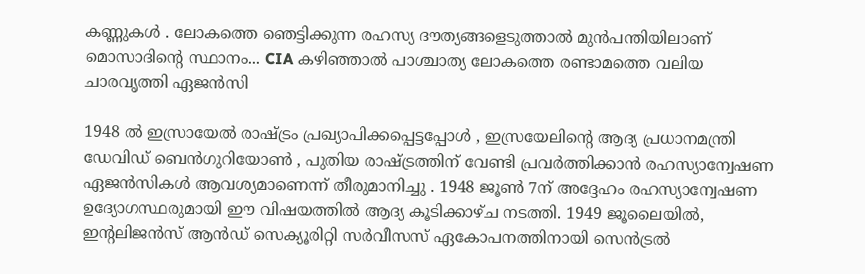കണ്ണുകള്‍ . ലോകത്തെ ഞെട്ടിക്കുന്ന രഹസ്യ ദൗത്യങ്ങളെടുത്താല്‍ മുന്‍പന്തിയിലാണ് മൊസാദിന്റെ സ്ഥാനം... CIA കഴിഞ്ഞാല്‍ പാശ്ചാത്യ ലോകത്തെ രണ്ടാമത്തെ വലിയ ചാരവൃത്തി ഏജന്‍സി

1948 ല്‍ ഇസ്രായേല്‍ രാഷ്ട്രം പ്രഖ്യാപിക്കപ്പെട്ടപ്പോള്‍ , ഇസ്രയേലിന്റെ ആദ്യ പ്രധാനമന്ത്രി ഡേവിഡ് ബെന്‍ഗുറിയോണ്‍ , പുതിയ രാഷ്ട്രത്തിന് വേണ്ടി പ്രവര്‍ത്തിക്കാന്‍ രഹസ്യാന്വേഷണ ഏജന്‍സികള്‍ ആവശ്യമാണെന്ന് തീരുമാനിച്ചു . 1948 ജൂണ്‍ 7ന് അദ്ദേഹം രഹസ്യാന്വേഷണ ഉദ്യോഗസ്ഥരുമായി ഈ വിഷയത്തില്‍ ആദ്യ കൂടിക്കാഴ്ച നടത്തി. 1949 ജൂലൈയില്‍, ഇന്റലിജന്‍സ് ആന്‍ഡ് സെക്യൂരിറ്റി സര്‍വീസസ് ഏകോപനത്തിനായി സെന്‍ട്രല്‍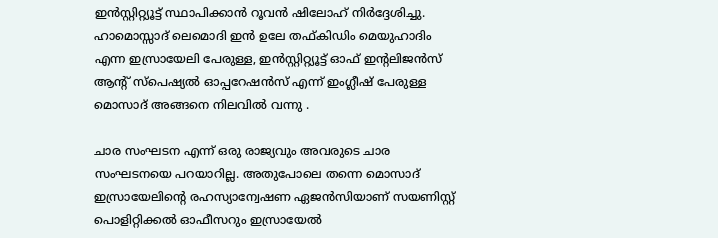ഇന്‍സ്റ്റിറ്റ്യൂട്ട് സ്ഥാപിക്കാന്‍ റൂവന്‍ ഷിലോഹ് നിര്‍ദ്ദേശിച്ചു. ഹാമൊസ്സാദ് ലെമൊദി ഇന്‍ ഉലേ തഫ്കിഡിം മെയുഹാദിം എന്ന ഇസ്രായേലി പേരുള്ള, ഇന്‍സ്റ്റിറ്റ്യൂട്ട് ഓഫ് ഇന്റലിജന്‍സ് ആന്റ് സ്‌പെഷ്യല്‍ ഓപ്പറേഷന്‍സ് എന്ന് ഇംഗ്ലീഷ് പേരുള്ള മൊസാദ് അങ്ങനെ നിലവില്‍ വന്നു .

ചാര സംഘടന എന്ന് ഒരു രാജ്യവും അവരുടെ ചാര സംഘടനയെ പറയാറില്ല. അതുപോലെ തന്നെ മൊസാദ് ഇസ്രായേലിന്റെ രഹസ്യാന്വേഷണ ഏജന്‍സിയാണ് സയണിസ്റ്റ് പൊളിറ്റിക്കല്‍ ഓഫീസറും ഇസ്രായേല്‍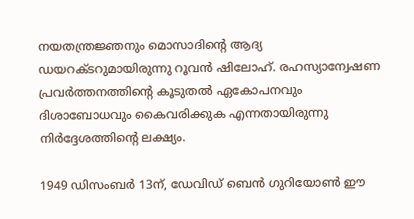നയതന്ത്രജ്ഞനും മൊസാദിന്റെ ആദ്യ ഡയറക്ടറുമായിരുന്നു റൂവന്‍ ഷിലോഹ്. രഹസ്യാന്വേഷണ പ്രവര്‍ത്തനത്തിന്റെ കൂടുതല്‍ ഏകോപനവും ദിശാബോധവും കൈവരിക്കുക എന്നതായിരുന്നു നിര്‍ദ്ദേശത്തിന്റെ ലക്ഷ്യം.

1949 ഡിസംബര്‍ 13ന്, ഡേവിഡ് ബെന്‍ ഗുറിയോണ്‍ ഈ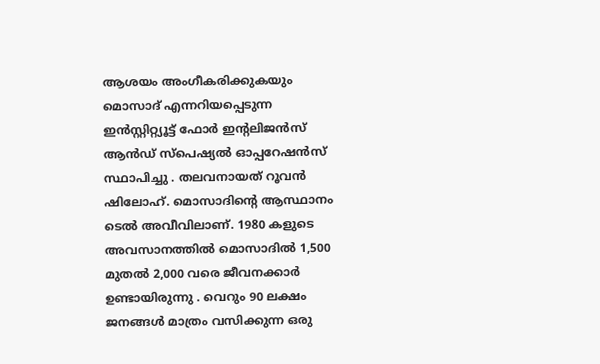ആശയം അംഗീകരിക്കുകയും മൊസാദ് എന്നറിയപ്പെടുന്ന ഇന്‍സ്റ്റിറ്റ്യൂട്ട് ഫോര്‍ ഇന്റലിജന്‍സ് ആന്‍ഡ് സ്‌പെഷ്യല്‍ ഓപ്പറേഷന്‍സ് സ്ഥാപിച്ചു . തലവനായത് റൂവന്‍ ഷിലോഹ്. മൊസാദിന്റെ ആസ്ഥാനം ടെല്‍ അവീവിലാണ്. 1980 കളുടെ അവസാനത്തില്‍ മൊസാദില്‍ 1,500 മുതല്‍ 2,000 വരെ ജീവനക്കാര്‍ ഉണ്ടായിരുന്നു . വെറും 90 ലക്ഷം ജനങ്ങള്‍ മാത്രം വസിക്കുന്ന ഒരു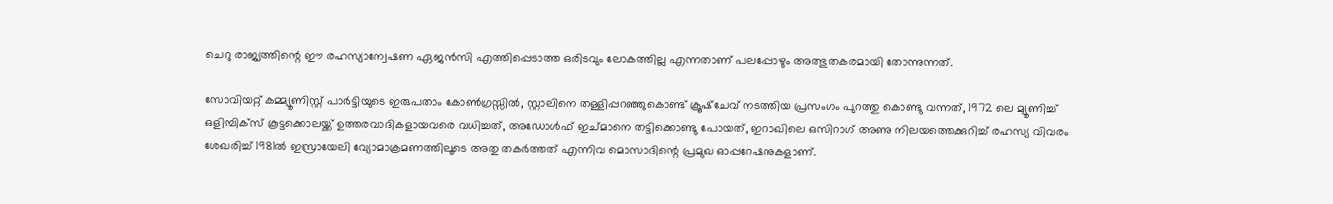ചെറു രാജ്യത്തിന്റെ ഈ രഹസ്യാന്വേഷണ ഏജന്‍സി എത്തിപ്പെടാത്ത ഒരിടവും ലോകത്തില്ല എന്നതാണ് പലപ്പോഴും അത്ഭുതകരമായി തോന്നുന്നത്.

സോവിയറ്റ് കമ്മ്യൂണിസ്റ്റ് പാര്‍ട്ടിയുടെ ഇരുപതാം കോണ്‍ഗ്രസ്സില്‍, സ്റ്റാലിനെ തള്ളിപ്പറഞ്ഞുകൊണ്ട് ക്രൂഷ്‌ചേവ് നടത്തിയ പ്രസംഗം പുറത്തു കൊണ്ടു വന്നത്, 1972 ലെ മ്യൂണിച്ച് ഒളിമ്പിക്‌സ് കൂട്ടക്കൊലയ്ക്ക് ഉത്തരവാദികളായവരെ വധിച്ചത്, അഡോള്‍ഫ് ഇച്മാനെ തട്ടിക്കൊണ്ടു പോയത്, ഇറാഖിലെ ഒസിറാഗ് അണു നിലയത്തെക്കുറിച്ച് രഹസ്യ വിവരം ശേഖരിച്ച് 1981ല്‍ ഇസ്രായേലി വ്യോമാക്രമണത്തിലൂടെ അതു തകര്‍ത്തത് എന്നിവ മൊസാദിന്റെ പ്രമുഖ ഓപ്പറേഷനുകളാണ്.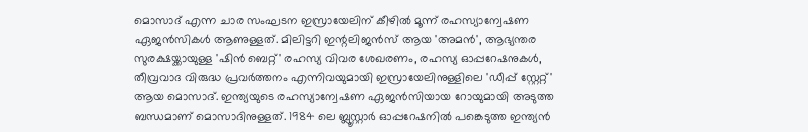മൊസാദ് എന്ന ചാര സംഘടന ഇസ്രായേലിന് കീഴില്‍ മൂന്ന് രഹസ്യാന്വേഷണ ഏജന്‍സികള്‍ ആണുള്ളത്. മിലിട്ടറി ഇന്റലിജന്‍സ് ആയ 'അമന്‍', ആഭ്യന്തര സുരക്ഷയ്ക്കായുള്ള 'ഷിന്‍ ബെറ്റ്' രഹസ്യ വിവര ശേഖരണം, രഹസ്യ ഓപ്പറേഷനുകള്‍, തീവ്രവാദ വിരുദ്ധ പ്രവര്‍ത്തനം എന്നിവയുമായി ഇസ്രായേലിനുള്ളിലെ 'ഡീപ്പ് സ്റ്റേറ്റ്' ആയ മൊസാദ്. ഇന്ത്യയുടെ രഹസ്യാന്വേഷണ ഏജന്‍സിയായ റോയുമായി അടുത്ത ബന്ധമാണ് മൊസാദിനുള്ളത്. 1984 ലെ ബ്ലൂസ്റ്റാര്‍ ഓപ്പറേഷനില്‍ പങ്കെടുത്ത ഇന്ത്യന്‍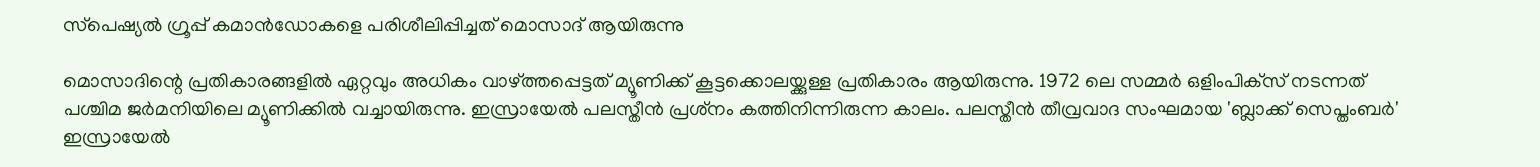സ്‌പെഷ്യല്‍ ഗ്രൂപ്പ് കമാന്‍ഡോകളെ പരിശീലിപ്പിച്ചത് മൊസാദ് ആയിരുന്നു

മൊസാദിന്റെ പ്രതികാരങ്ങളില്‍ ഏറ്റവും അധികം വാഴ്ത്തപ്പെട്ടത് മ്യൂണിക്ക് കൂട്ടക്കൊലയ്ക്കുള്ള പ്രതികാരം ആയിരുന്നു. 1972 ലെ സമ്മര്‍ ഒളിംപിക്‌സ് നടന്നത് പശ്ചിമ ജര്‍മനിയിലെ മ്യൂണിക്കില്‍ വച്ചായിരുന്നു. ഇസ്രായേല്‍ പലസ്തീന്‍ പ്രശ്‌നം കത്തിനിന്നിരുന്ന കാലം. പലസ്തീന്‍ തീവ്രവാദ സംഘമായ 'ബ്ലാക്ക് സെപ്തംബര്‍' ഇസ്രായേല്‍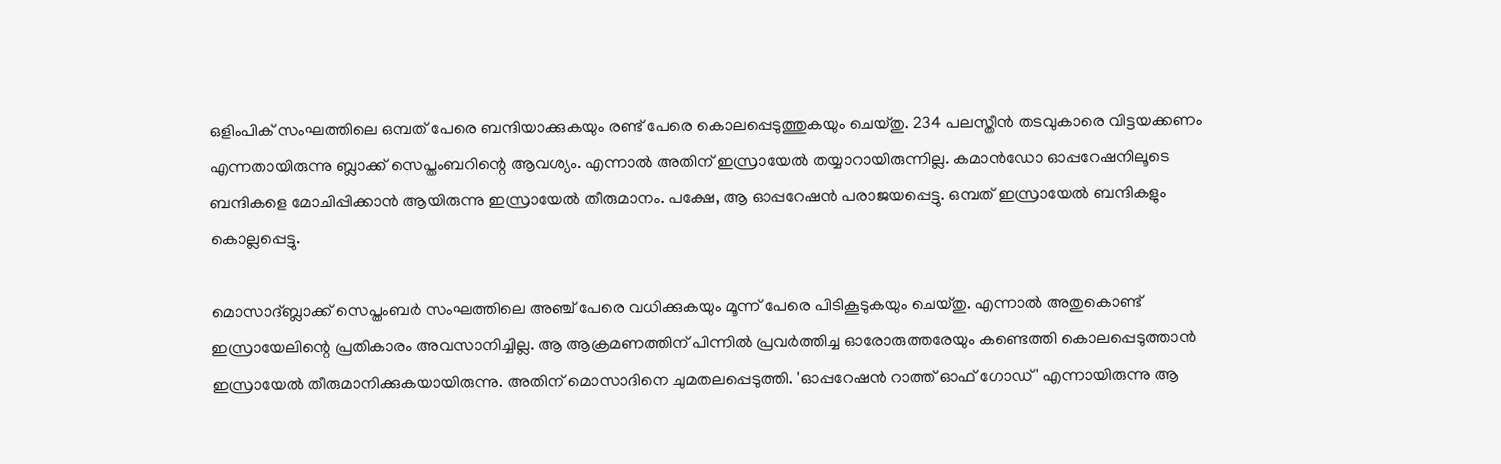ഒളിംപിക് സംഘത്തിലെ ഒമ്പത് പേരെ ബന്ദിയാക്കുകയും രണ്ട് പേരെ കൊലപ്പെടുത്തുകയും ചെയ്തു. 234 പലസ്തീന്‍ തടവുകാരെ വിട്ടയക്കണം എന്നതായിരുന്നു ബ്ലാക്ക് സെപ്തംബറിന്റെ ആവശ്യം. എന്നാല്‍ അതിന് ഇസ്രായേല്‍ തയ്യാറായിരുന്നില്ല. കമാന്‍ഡോ ഓപ്പറേഷനിലൂടെ ബന്ദികളെ മോചിപ്പിക്കാന്‍ ആയിരുന്നു ഇസ്രായേല്‍ തീരുമാനം. പക്ഷേ, ആ ഓപ്പറേഷന്‍ പരാജയപ്പെട്ടു. ഒമ്പത് ഇസ്രായേല്‍ ബന്ദികളും കൊല്ലപ്പെട്ടു.

മൊസാദ്ബ്ലാക്ക് സെപ്തംബര്‍ സംഘത്തിലെ അഞ്ച് പേരെ വധിക്കുകയും മൂന്ന് പേരെ പിടികൂടുകയും ചെയ്തു. എന്നാല്‍ അതുകൊണ്ട് ഇസ്രായേലിന്റെ പ്രതികാരം അവസാനിച്ചില്ല. ആ ആക്രമണത്തിന് പിന്നില്‍ പ്രവര്‍ത്തിച്ച ഓരോരുത്തരേയും കണ്ടെത്തി കൊലപ്പെടുത്താന്‍ ഇസ്രായേല്‍ തീരുമാനിക്കുകയായിരുന്നു. അതിന് മൊസാദിനെ ചുമതലപ്പെടുത്തി. 'ഓപ്പറേഷന്‍ റാത്ത് ഓഫ് ഗോഡ്' എന്നായിരുന്നു ആ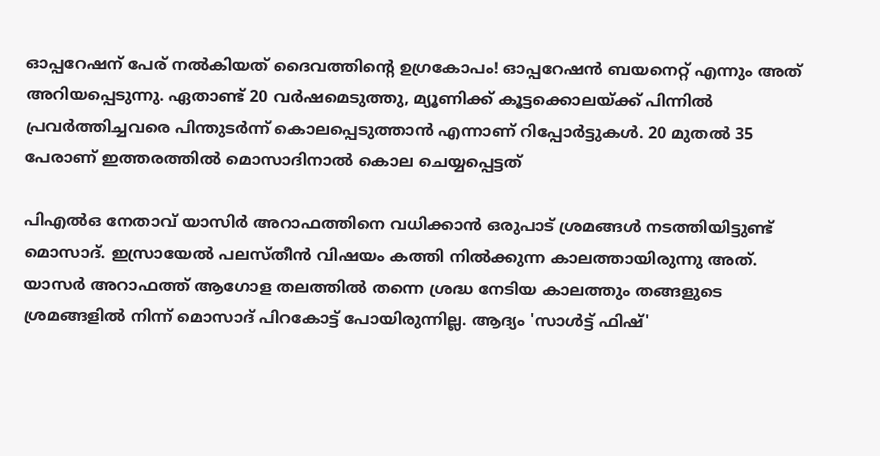ഓപ്പറേഷന് പേര് നല്‍കിയത് ദൈവത്തിന്റെ ഉഗ്രകോപം! ഓപ്പറേഷന്‍ ബയനെറ്റ് എന്നും അത് അറിയപ്പെടുന്നു. ഏതാണ്ട് 20 വര്‍ഷമെടുത്തു, മ്യൂണിക്ക് കൂട്ടക്കൊലയ്ക്ക് പിന്നില്‍ പ്രവര്‍ത്തിച്ചവരെ പിന്തുടര്‍ന്ന് കൊലപ്പെടുത്താന്‍ എന്നാണ് റിപ്പോര്‍ട്ടുകള്‍. 20 മുതല്‍ 35 പേരാണ് ഇത്തരത്തില്‍ മൊസാദിനാല്‍ കൊല ചെയ്യപ്പെട്ടത്

പിഎല്‍ഒ നേതാവ് യാസിര്‍ അറാഫത്തിനെ വധിക്കാന്‍ ഒരുപാട് ശ്രമങ്ങള്‍ നടത്തിയിട്ടുണ്ട് മൊസാദ്. ഇസ്രായേല്‍ പലസ്തീന്‍ വിഷയം കത്തി നില്‍ക്കുന്ന കാലത്തായിരുന്നു അത്. യാസര്‍ അറാഫത്ത് ആഗോള തലത്തില്‍ തന്നെ ശ്രദ്ധ നേടിയ കാലത്തും തങ്ങളുടെ ശ്രമങ്ങളില്‍ നിന്ന് മൊസാദ് പിറകോട്ട് പോയിരുന്നില്ല. ആദ്യം 'സാള്‍ട്ട് ഫിഷ്'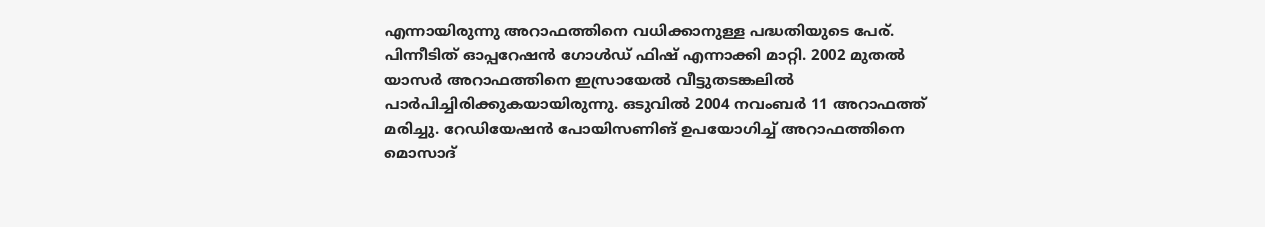എന്നായിരുന്നു അറാഫത്തിനെ വധിക്കാനുള്ള പദ്ധതിയുടെ പേര്. പിന്നീടിത് ഓപ്പറേഷന്‍ ഗോള്‍ഡ് ഫിഷ് എന്നാക്കി മാറ്റി. 2002 മുതല്‍ യാസര്‍ അറാഫത്തിനെ ഇസ്രായേല്‍ വീട്ടുതടങ്കലില്‍ പാര്‍പിച്ചിരിക്കുകയായിരുന്നു. ഒടുവില്‍ 2004 നവംബര്‍ 11 അറാഫത്ത് മരിച്ചു. റേഡിയേഷന്‍ പോയിസണിങ് ഉപയോഗിച്ച് അറാഫത്തിനെ മൊസാദ്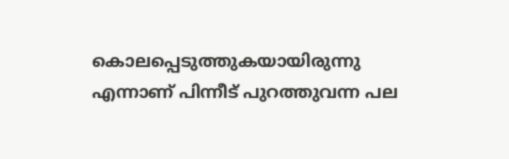കൊലപ്പെടുത്തുകയായിരുന്നു എന്നാണ് പിന്നീട് പുറത്തുവന്ന പല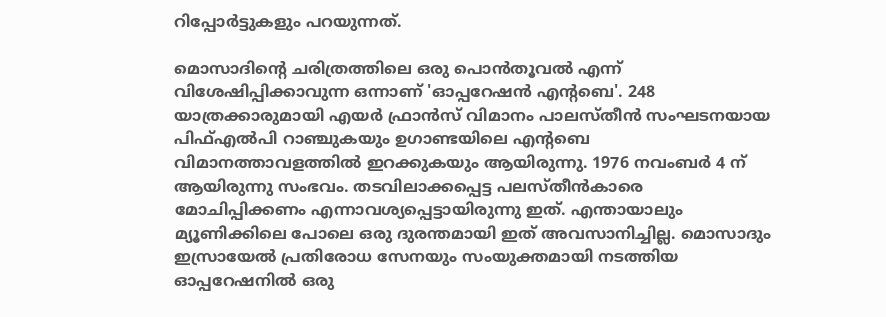റിപ്പോര്‍ട്ടുകളും പറയുന്നത്.

മൊസാദിന്റെ ചരിത്രത്തിലെ ഒരു പൊന്‍തൂവല്‍ എന്ന് വിശേഷിപ്പിക്കാവുന്ന ഒന്നാണ് 'ഓപ്പറേഷന്‍ എന്റബെ'. 248 യാത്രക്കാരുമായി എയര്‍ ഫ്രാന്‍സ് വിമാനം പാലസ്തീന്‍ സംഘടനയായ പിഫ്എല്‍പി റാഞ്ചുകയും ഉഗാണ്ടയിലെ എന്റബെ വിമാനത്താവളത്തില്‍ ഇറക്കുകയും ആയിരുന്നു. 1976 നവംബര്‍ 4 ന് ആയിരുന്നു സംഭവം. തടവിലാക്കപ്പെട്ട പലസ്തീന്‍കാരെ മോചിപ്പിക്കണം എന്നാവശ്യപ്പെട്ടായിരുന്നു ഇത്. എന്തായാലും മ്യൂണിക്കിലെ പോലെ ഒരു ദുരന്തമായി ഇത് അവസാനിച്ചില്ല. മൊസാദും ഇസ്രായേല്‍ പ്രതിരോധ സേനയും സംയുക്തമായി നടത്തിയ ഓപ്പറേഷനില്‍ ഒരു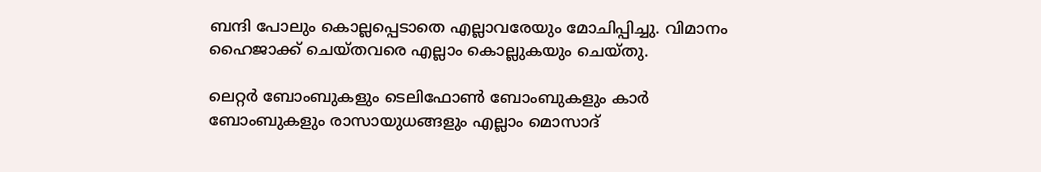ബന്ദി പോലും കൊല്ലപ്പെടാതെ എല്ലാവരേയും മോചിപ്പിച്ചു. വിമാനം ഹൈജാക്ക് ചെയ്തവരെ എല്ലാം കൊല്ലുകയും ചെയ്തു.

ലെറ്റര്‍ ബോംബുകളും ടെലിഫോണ്‍ ബോംബുകളും കാര്‍ ബോംബുകളും രാസായുധങ്ങളും എല്ലാം മൊസാദ്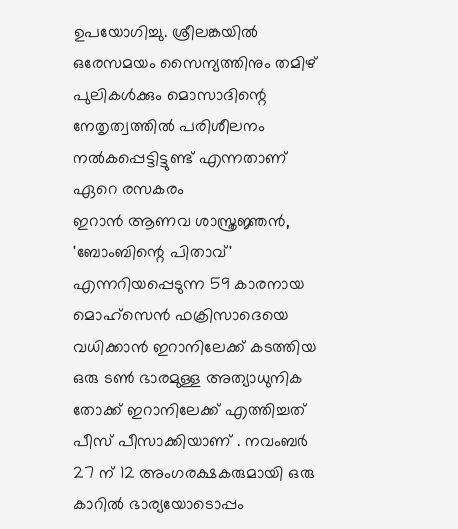ഉപയോഗിച്ചു. ശ്രീലങ്കയില്‍ ഒരേസമയം സൈന്യത്തിനും തമിഴ് പുലികള്‍ക്കും മൊസാദിന്റെ നേതൃത്വത്തില്‍ പരിശീലനം നല്‍കപ്പെട്ടിട്ടുണ്ട് എന്നതാണ് ഏറെ രസകരം
ഇറാന്‍ ആണവ ശാസ്ത്രജ്ഞന്‍, 'ബോംബിന്റെ പിതാവ്' എന്നറിയപ്പെടുന്ന 59 കാരനായ മൊഹ്‌സെന്‍ ഫക്രിസാദെയെ വധിക്കാന്‍ ഇറാനിലേക്ക് കടത്തിയ ഒരു ടണ്‍ ഭാരമുള്ള അത്യാധുനിക തോക്ക് ഇറാനിലേക്ക് എത്തിച്ചത് പീസ് പീസാക്കിയാണ് . നവംബര്‍ 27 ന് 12 അംഗരക്ഷകരുമായി ഒരു കാറില്‍ ഭാര്യയോടൊപ്പം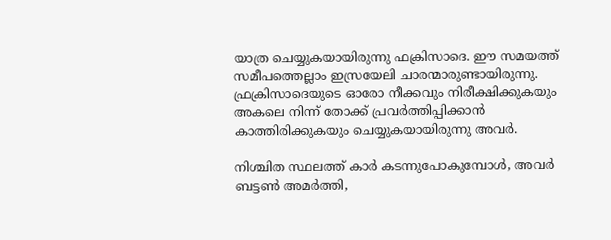യാത്ര ചെയ്യുകയായിരുന്നു ഫക്രിസാദെ. ഈ സമയത്ത് സമീപത്തെല്ലാം ഇസ്രയേലി ചാരന്മാരുണ്ടായിരുന്നു. ഫ്രക്രിസാദെയുടെ ഓരോ നീക്കവും നിരീക്ഷിക്കുകയും അകലെ നിന്ന് തോക്ക് പ്രവര്‍ത്തിപ്പിക്കാന്‍ കാത്തിരിക്കുകയും ചെയ്യുകയായിരുന്നു അവര്‍.

നിശ്ചിത സ്ഥലത്ത് കാര്‍ കടന്നുപോകുമ്പോള്‍, അവര്‍ ബട്ടണ്‍ അമര്‍ത്തി,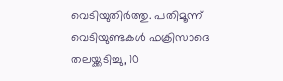വെടിയുതിര്‍ത്തു. പതിമൂന്ന് വെടിയുണ്ടകള്‍ ഫക്രിസാദെ തലയ്ക്കടിച്ചു, 10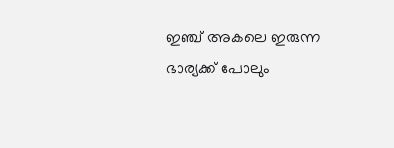ഇഞ്ച് അകലെ ഇരുന്ന ഭാര്യക്ക് പോലും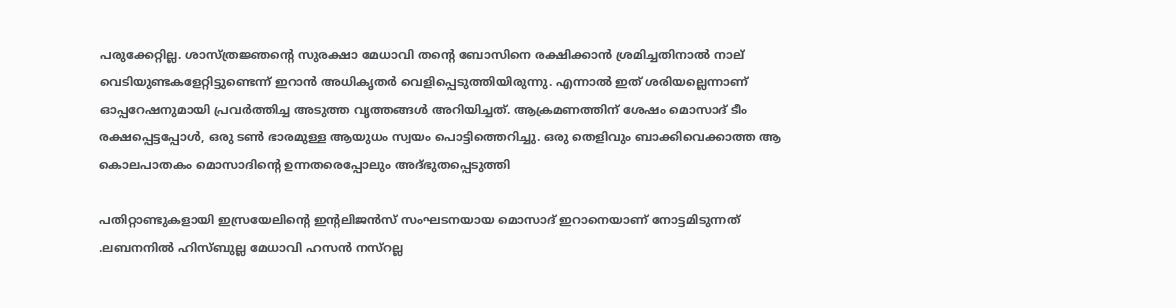പരുക്കേറ്റില്ല. ശാസ്ത്രജ്ഞന്റെ സുരക്ഷാ മേധാവി തന്റെ ബോസിനെ രക്ഷിക്കാന്‍ ശ്രമിച്ചതിനാല്‍ നാല് വെടിയുണ്ടകളേറ്റിട്ടുണ്ടെന്ന് ഇറാന്‍ അധികൃതര്‍ വെളിപ്പെടുത്തിയിരുന്നു. എന്നാല്‍ ഇത് ശരിയല്ലെന്നാണ് ഓപ്പറേഷനുമായി പ്രവര്‍ത്തിച്ച അടുത്ത വൃത്തങ്ങള്‍ അറിയിച്ചത്. ആക്രമണത്തിന് ശേഷം മൊസാദ് ടീം രക്ഷപ്പെട്ടപ്പോള്‍, ഒരു ടണ്‍ ഭാരമുള്ള ആയുധം സ്വയം പൊട്ടിത്തെറിച്ചു. ഒരു തെളിവും ബാക്കിവെക്കാത്ത ആ കൊലപാതകം മൊസാദിന്റെ ഉന്നതരെപ്പോലും അദ്ഭുതപ്പെടുത്തി

പതിറ്റാണ്ടുകളായി ഇസ്രയേലിന്റെ ഇന്റലിജന്‍സ് സംഘടനയായ മൊസാദ് ഇറാനെയാണ് നോട്ടമിടുന്നത് .ലബനനില്‍ ഹിസ്ബുല്ല മേധാവി ഹസന്‍ നസ്‌റല്ല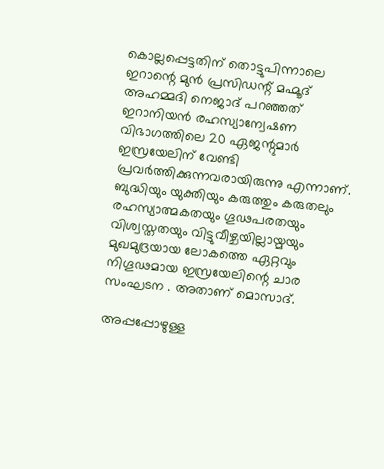കൊല്ലപ്പെട്ടതിന് തൊട്ടുപിന്നാലെ ഇറാന്റെ മുന്‍ പ്രസിഡന്റ് മഹ്മൂദ് അഹമ്മദി നെജാദ് പറഞ്ഞത് ഇറാനിയന്‍ രഹസ്യാന്വേഷണ വിഭാഗത്തിലെ 20 ഏജന്റുമാര്‍ ഇസ്രയേലിന് വേണ്ടി പ്രവര്‍ത്തിക്കുന്നവരായിരുന്നു എന്നാണ്. ബുദ്ധിയും യുക്തിയും കരുത്തും കരുതലും രഹസ്യാത്മകതയും ഗൂഢപരതയും വിശ്വസ്തതയും വിട്ടുവീഴ്ചയില്ലായ്മയും മുഖമുദ്രയായ ലോകത്തെ ഏറ്റവും നിഗൂഢമായ ഇസ്രയേലിന്റെ ചാര സംഘടന . അതാണ് മൊസാദ്.

അപ്പപ്പോഴുള്ള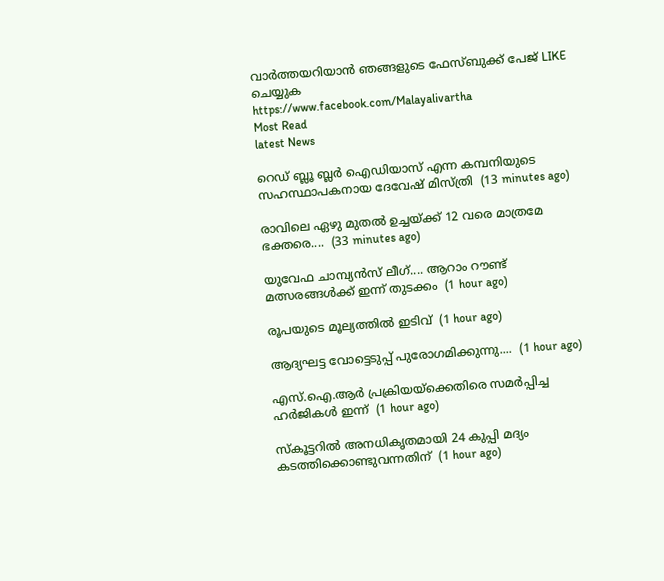വാര്‍ത്തയറിയാന്‍ ഞങ്ങളുടെ ഫേസ്‌ബുക്ക്‌ പേജ് LIKE ചെയ്യുക
https://www.facebook.com/Malayalivartha
Most Read
latest News

റെഡ് ബ്ലൂ ബ്ലർ ഐഡിയാസ് എന്ന കമ്പനിയുടെ സഹസ്ഥാപകനായ ദേവേഷ് മിസ്ത്രി  (13 minutes ago)

രാവിലെ ഏഴു മുതൽ ഉച്ചയ്ക്ക് 12 വരെ മാത്രമേ ഭക്തരെ....  (33 minutes ago)

യുവേഫ ചാമ്പ്യൻസ് ലീഗ്.... ആറാം റൗണ്ട് മത്സരങ്ങൾക്ക് ഇന്ന് തുടക്കം  (1 hour ago)

രൂപയുടെ മൂല്യത്തിൽ ഇടിവ്  (1 hour ago)

ആദ്യഘട്ട വോട്ടെടുപ്പ് പുരോഗമിക്കുന്നു....  (1 hour ago)

എസ്.ഐ.ആർ പ്രക്രിയയ്‌ക്കെതിരെ സമർപ്പിച്ച ഹർജികൾ ഇന്ന്  (1 hour ago)

സ്‌കൂട്ടറിൽ അനധികൃതമായി 24 കുപ്പി മദ്യം കടത്തിക്കൊണ്ടുവന്നതിന്  (1 hour ago)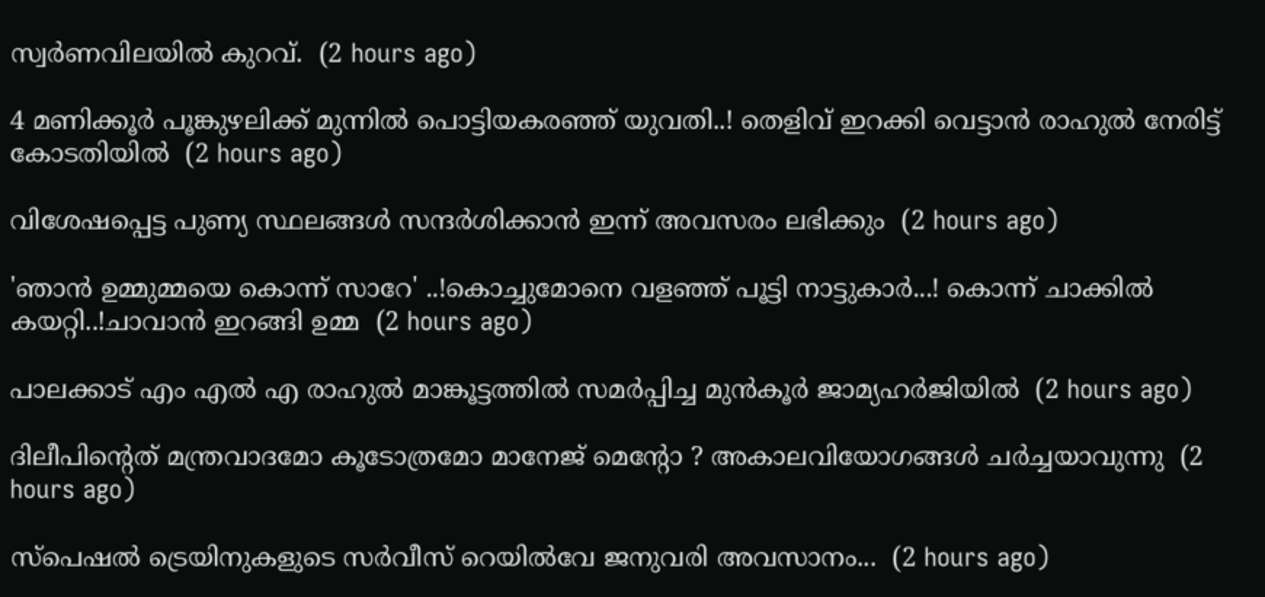സ്വർണവിലയിൽ കുറവ്.  (2 hours ago)

4 മണിക്കൂർ പൂങ്കുഴലിക്ക് മുന്നിൽ പൊട്ടിയകരഞ്ഞ് യുവതി..! തെളിവ് ഇറക്കി വെട്ടാൻ രാഹുൽ നേരിട്ട് കോടതിയിൽ  (2 hours ago)

വിശേഷപ്പെട്ട പുണ്യ സ്ഥലങ്ങൾ സന്ദർശിക്കാൻ ഇന്ന് അവസരം ലഭിക്കും  (2 hours ago)

'ഞാൻ ഉമ്മുമ്മയെ കൊന്ന് സാറേ' ..!കൊച്ചുമോനെ വളഞ്ഞ് പൂട്ടി നാട്ടുകാർ...! കൊന്ന് ചാക്കിൽ കയറ്റി..!ചാവാൻ ഇറങ്ങി ഉമ്മ  (2 hours ago)

പാലക്കാട് എം എൽ എ രാഹുൽ മാങ്കൂട്ടത്തിൽ സമർപ്പിച്ച മുൻകൂർ ജാമ്യഹർജിയിൽ  (2 hours ago)

ദിലീപിന്റെത് മന്ത്രവാദമോ കൂടോത്രമോ മാനേജ് മെന്റോ ? അകാലവിയോഗങ്ങൾ ചർച്ചയാവുന്നു  (2 hours ago)

സ്‌പെഷൽ ട്രെയിനുകളുടെ സർവീസ് റെയിൽവേ ജനുവരി അവസാനം...  (2 hours ago)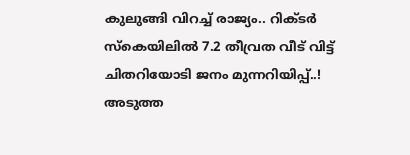കുലുങ്ങി വിറച്ച് രാജ്യം.. റിക്ടര്‍ സ്‌കെയിലില്‍ 7.2 തീവ്രത വീട് വിട്ട് ചിതറിയോടി ജനം മുന്നറിയിപ്പ്..! അടുത്ത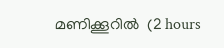മണിക്കൂറിൽ  (2 hours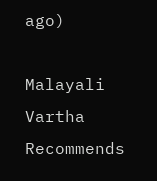ago)

Malayali Vartha Recommends